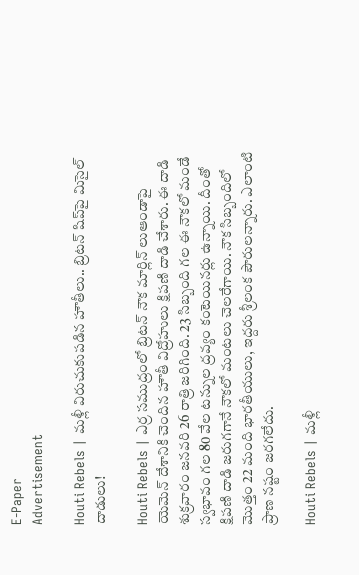E-Paper
Advertisement

Houti Rebels | మళ్లీ విరుచుకుపడిన హౌతీలు.. బ్రిటన్ షిప్‌పై మిసైల్ దాడులు!

Houti Rebels | ఎర్ర సముద్రంలో బ్రిటన్ నౌక మార్లిన్ లుఆండాపై యెమెన్ దేశానికి చెందిన హౌతీ విద్రోహులు క్షిపణి దాడి చేశారు. ఈ దాడి శుక్రవారం జనవరి 26 రాత్రి జరిగింది. 23 సిబ్బంది గల ఈ నౌకలో మండే స్వభావం గల 80 వేల టన్నుల ద్రవ్యం కంటెయినర్లు ఉన్నాయి. దీంతో క్షిపణి దాడి జరుగగానే నౌకలో మంటలు చెలరేగాయి. నౌక సిబ్బందిలో మొత్తం 22 మంది భారతీయులు, ఇద్దరు శ్రీలంక పౌరులన్నారు. ఎలాంటి ప్రాణ నష్టం జరగలేదు.

Houti Rebels | మళ్లీ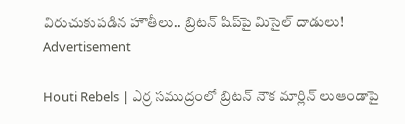విరుచుకుపడిన హౌతీలు.. బ్రిటన్ షిప్‌పై మిసైల్ దాడులు!
Advertisement

Houti Rebels | ఎర్ర సముద్రంలో బ్రిటన్ నౌక మార్లిన్ లుఆండాపై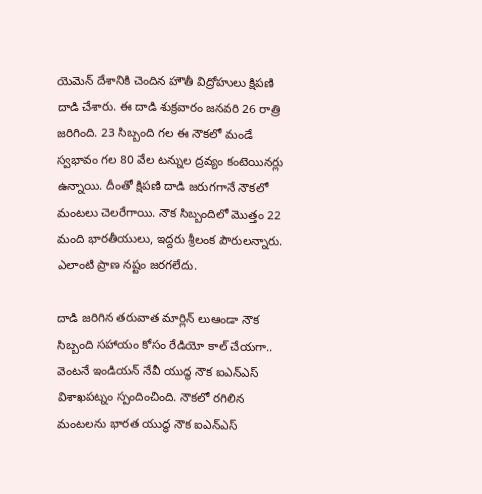యెమెన్ దేశానికి చెందిన హౌతీ విద్రోహులు క్షిపణి దాడి చేశారు. ఈ దాడి శుక్రవారం జనవరి 26 రాత్రి జరిగింది. 23 సిబ్బంది గల ఈ నౌకలో మండే స్వభావం గల 80 వేల టన్నుల ద్రవ్యం కంటెయినర్లు ఉన్నాయి. దీంతో క్షిపణి దాడి జరుగగానే నౌకలో మంటలు చెలరేగాయి. నౌక సిబ్బందిలో మొత్తం 22 మంది భారతీయులు, ఇద్దరు శ్రీలంక పౌరులన్నారు. ఎలాంటి ప్రాణ నష్టం జరగలేదు.

దాడి జరిగిన తరువాత మార్లిన్ లుఆండా నౌక సిబ్బంది సహాయం కోసం రేడియో కాల్ చేయగా.. వెంటనే ఇండియన్ నేవీ యుద్ధ నౌక ఐఎన్ఎస్ విశాఖపట్నం స్పందించింది. నౌకలో రగిలిన మంటలను భారత యుద్ధ నౌక ఐఎన్ఎస్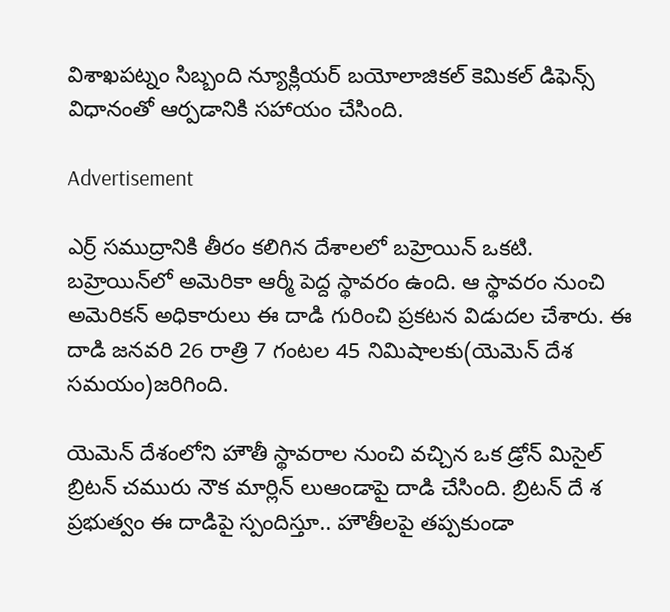విశాఖపట్నం సిబ్బంది న్యూక్లియర్ బయోలాజికల్ కెమికల్ డిఫెన్స్ విధానంతో ఆర్పడానికి సహాయం చేసింది.

Advertisement

ఎర్ర్ సముద్రానికి తీరం కలిగిన దేశాలలో బహ్రెయిన్ ఒకటి. బహ్రెయిన్‌లో అమెరికా ఆర్మీ పెద్ద స్థావరం ఉంది. ఆ స్థావరం నుంచి అమెరికన్ అధికారులు ఈ దాడి గురించి ప్రకటన విడుదల చేశారు. ఈ దాడి జనవరి 26 రాత్రి 7 గంటల 45 నిమిషాలకు(యెమెన్ దేశ సమయం)జరిగింది.

యెమెన్ దేశంలోని హౌతీ స్థావరాల నుంచి వచ్చిన ఒక డ్రోన్ మిసైల్ బ్రిటన్ చమురు నౌక మార్లిన్ లుఆండాపై దాడి చేసింది. బ్రిటన్ దే శ ప్రభుత్వం ఈ దాడిపై స్పందిస్తూ.. హౌతీలపై తప్పకుండా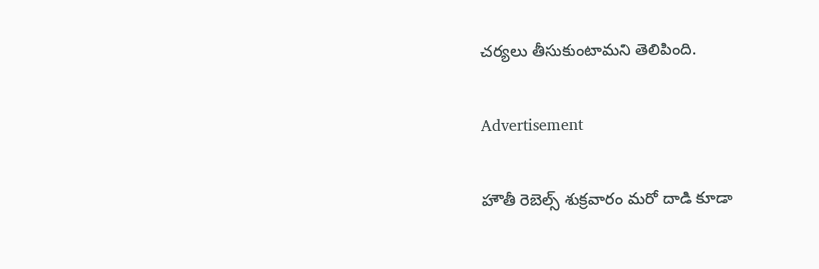చర్యలు తీసుకుంటామని తెలిపింది.

Advertisement

హౌతీ రెబెల్స్ శుక్రవారం మరో దాడి కూడా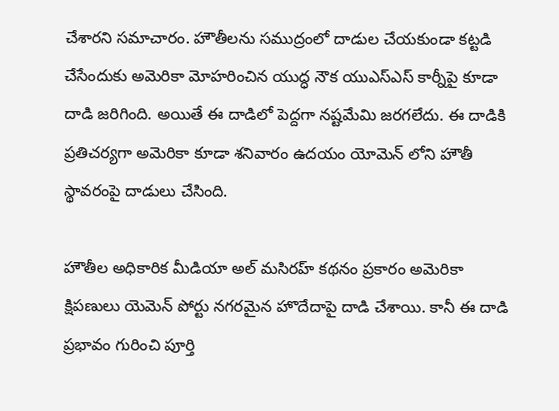చేశారని సమాచారం. హౌతీలను సముద్రంలో దాడుల చేయకుండా కట్టడి చేసేందుకు అమెరికా మోహరించిన యుద్ధ నౌక యుఎస్ఎస్ కార్నీపై కూడా దాడి జరిగింది. అయితే ఈ దాడిలో పెద్దగా నష్టమేమి జరగలేదు. ఈ దాడికి ప్రతిచర్యగా అమెరికా కూడా శనివారం ఉదయం యోమెన్ లోని హౌతీ స్థావరంపై దాడులు చేసింది.

హౌతీల అధికారిక మీడియా అల్ మసిరహ్ కథనం ప్రకారం అమెరికా క్షిపణులు యెమెన్ పోర్టు నగరమైన హొదేదాపై దాడి చేశాయి. కానీ ఈ దాడి ప్రభావం గురించి పూర్తి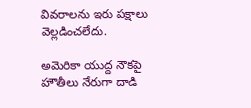వివరాలను ఇరు పక్షాలు వెల్లడించలేదు.

అమెరికా యుద్ద నౌకపై హౌతీలు నేరుగా దాడి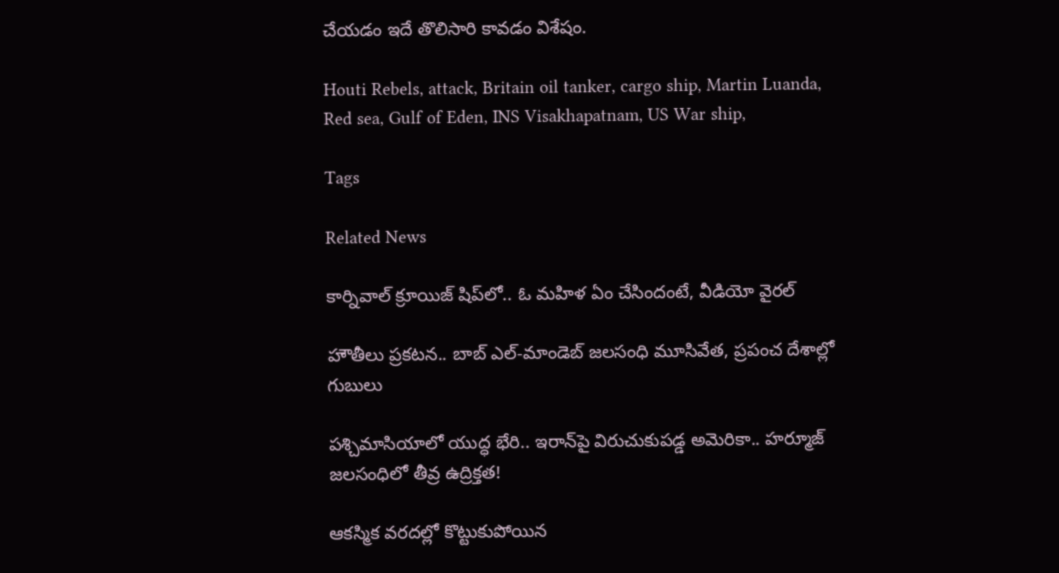చేయడం ఇదే తొలిసారి కావడం విశేషం.

Houti Rebels, attack, Britain oil tanker, cargo ship, Martin Luanda, Red sea, Gulf of Eden, INS Visakhapatnam, US War ship,

Tags

Related News

కార్నివాల్ క్రూయిజ్ షిప్‌లో.. ఓ మహిళ ఏం చేసిందంటే, వీడియో వైరల్

హౌతీలు ప్రకటన.. బాబ్‌ ఎల్‌-మాండెబ్‌ జలసంధి మూసివేత, ప్రపంచ దేశాల్లో గుబులు

పశ్చిమాసియాలో యుద్ధ భేరి.. ఇరాన్‌పై విరుచుకుపడ్డ అమెరికా.. హర్మూజ్ జలసంధిలో తీవ్ర ఉద్రిక్తత!

ఆకస్మిక వరదల్లో కొట్టుకుపోయిన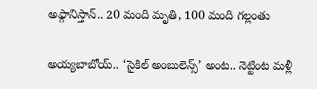అఫ్గానిస్తాన్‌.. 20 మంది మృతి, 100 మంది గల్లంతు

అయ్యబాబోయ్.. ‘సైకిల్ అంబులెన్స్’ అంట.. నెట్టింట మళ్లీ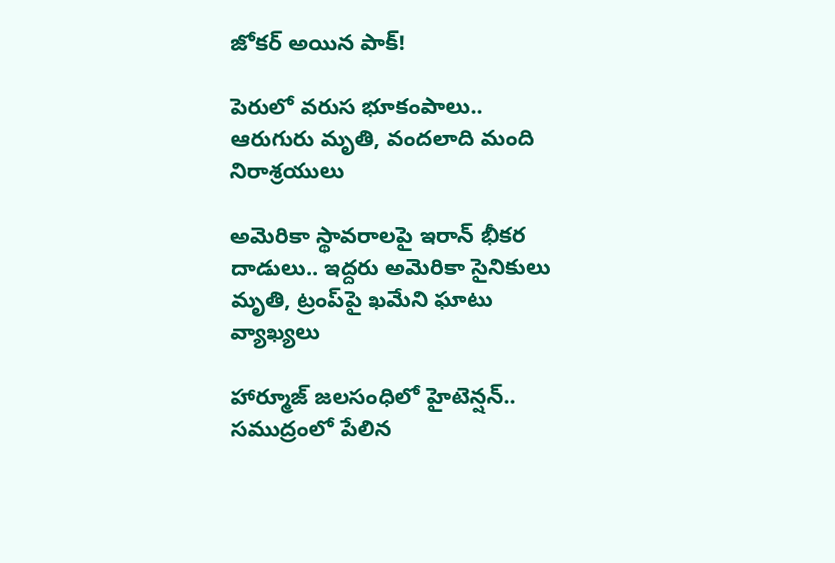జోకర్ అయిన పాక్!

పెరులో వరుస భూకంపాలు.. ఆరుగురు మృతి, వందలాది మంది నిరాశ్రయులు

అమెరికా స్థావరాలపై ఇరాన్ భీకర దాడులు.. ఇద్దరు అమెరికా సైనికులు మృతి, ట్రంప్‌పై ఖమేని ఘాటు వ్యాఖ్యలు

హార్మూజ్ జలసంధిలో హైటెన్షన్.. సముద్రంలో పేలిన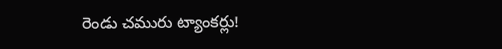రెండు చమురు ట్యాంకర్లు!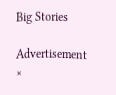Big Stories

Advertisement
×